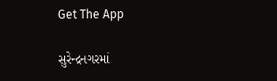Get The App

સુરેન્દ્રનગરમાં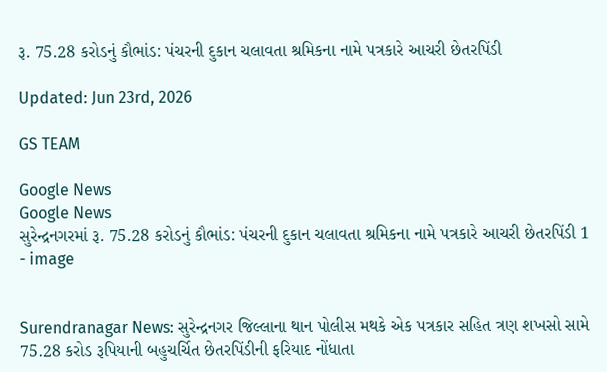રૂ. 75.28 કરોડનું કૌભાંડ: પંચરની દુકાન ચલાવતા શ્રમિકના નામે પત્રકારે આચરી છેતરપિંડી

Updated: Jun 23rd, 2026

GS TEAM

Google News
Google News
સુરેન્દ્રનગરમાં રૂ. 75.28 કરોડનું કૌભાંડ: પંચરની દુકાન ચલાવતા શ્રમિકના નામે પત્રકારે આચરી છેતરપિંડી 1 - image


Surendranagar News: સુરેન્દ્રનગર જિલ્લાના થાન પોલીસ મથકે એક પત્રકાર સહિત ત્રણ શખસો સામે 75.28 કરોડ રૂપિયાની બહુચર્ચિત છેતરપિંડીની ફરિયાદ નોંધાતા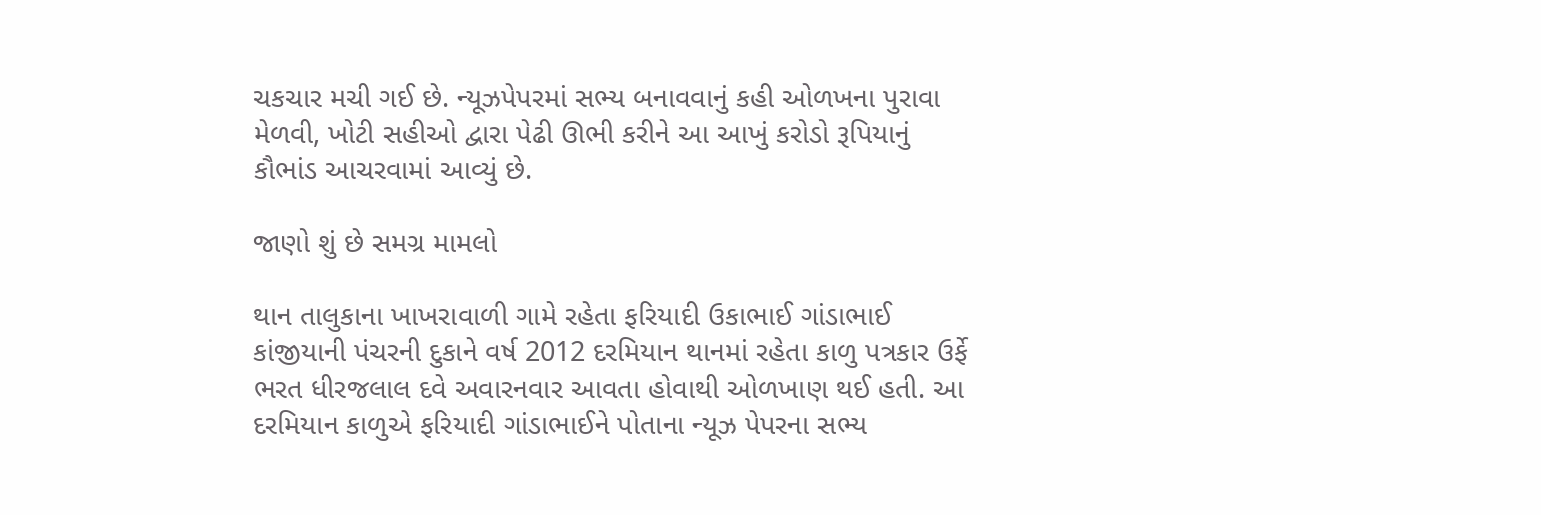ચકચાર મચી ગઈ છે. ન્યૂઝપેપરમાં સભ્ય બનાવવાનું કહી ઓળખના પુરાવા મેળવી, ખોટી સહીઓ દ્વારા પેઢી ઊભી કરીને આ આખું કરોડો રૂપિયાનું કૌભાંડ આચરવામાં આવ્યું છે.

જાણો શું છે સમગ્ર મામલો

થાન તાલુકાના ખાખરાવાળી ગામે રહેતા ફરિયાદી ઉકાભાઈ ગાંડાભાઈ કાંજીયાની પંચરની દુકાને વર્ષ 2012 દરમિયાન થાનમાં રહેતા કાળુ પત્રકાર ઉર્ફે ભરત ધીરજલાલ દવે અવારનવાર આવતા હોવાથી ઓળખાણ થઈ હતી. આ દરમિયાન કાળુએ ફરિયાદી ગાંડાભાઈને પોતાના ન્યૂઝ પેપરના સભ્ય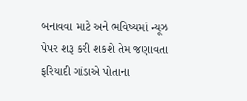બનાવવા માટે અને ભવિષ્યમાં ન્યૂઝ પેપર શરૂ કરી શકશે તેમ જણાવતા ફરિયાદી ગાંડાએ પોતાના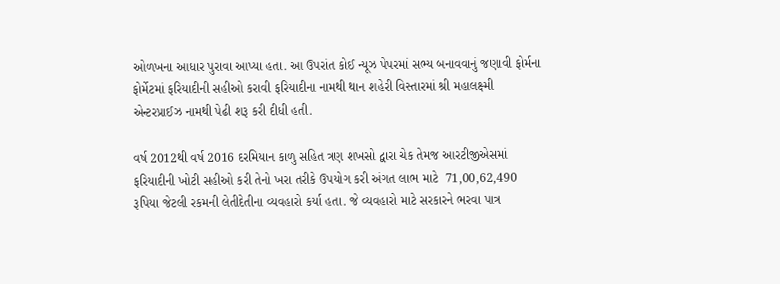ઓળખના આધાર પુરાવા આપ્યા હતા. આ ઉપરાંત કોઈ ન્યૂઝ પેપરમાં સભ્ય બનાવવાનું જણાવી ફોર્મના ફોર્મેટમાં ફરિયાદીની સહીઓ કરાવી ફરિયાદીના નામથી થાન શહેરી વિસ્તારમાં શ્રી મહાલક્ષ્મી એન્ટરપ્રાઈઝ નામથી પેઢી શરૂ કરી દીધી હતી.

વર્ષ 2012થી વર્ષ 2016 દરમિયાન કાળુ સહિત ત્રણ શખસો દ્વારા ચેક તેમજ આરટીજીએસમાં ફરિયાદીની ખોટી સહીઓ કરી તેનો ખરા તરીકે ઉપયોગ કરી અંગત લાભ માટે  71,00,62,490 રૂપિયા જેટલી રકમની લેતીદેતીના વ્યવહારો કર્યા હતા. જે વ્યવહારો માટે સરકારને ભરવા પાત્ર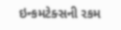ઇન્કમટેક્સની રકમ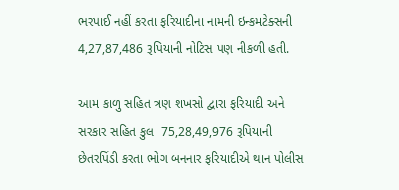ભરપાઈ નહીં કરતા ફરિયાદીના નામની ઇન્કમટેક્સની 4,27,87,486 રૂપિયાની નોટિસ પણ નીકળી હતી.

આમ કાળુ સહિત ત્રણ શખસો દ્વારા ફરિયાદી અને સરકાર સહિત કુલ  75,28,49,976 રૂપિયાની છેતરપિંડી કરતા ભોગ બનનાર ફરિયાદીએ થાન પોલીસ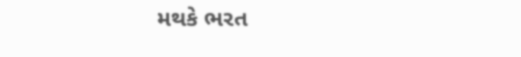મથકે ભરત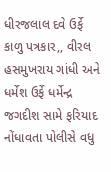ધીરજલાલ દવે ઉર્ફે કાળુ પત્રકાર,, વીરલ હસમુખરાય ગાંધી અને ધર્મેશ ઉર્ફે ધર્મેન્દ્ર જગદીશ સામે ફરિયાદ નોંધાવતા પોલીસે વધુ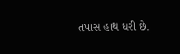તપાસ હાથ ધરી છે.